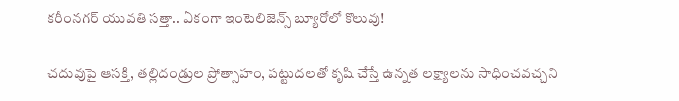కరీంనగర్ యువతి సత్తా.. ఏకంగా ఇంటెలిజెన్స్ బ్యూరోలో కొలువు!

చదువుపై ఆసక్తి, తల్లిదండ్రుల ప్రోత్సాహం, పట్టుదలతో కృషి చేస్తే ఉన్నత లక్ష్యాలను సాధించవచ్చని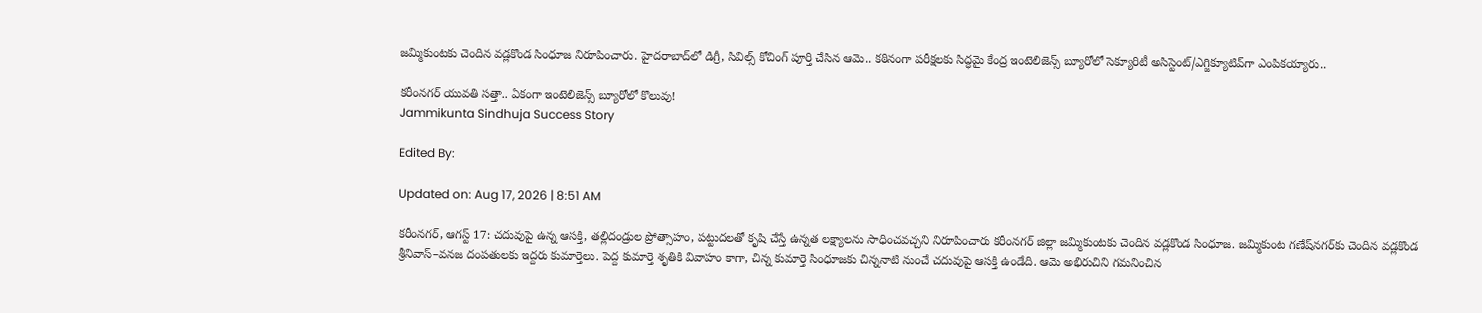జమ్మికుంటకు చెందిన వడ్లకొండ సింధూజ నిరూపించారు. హైదరాబాద్‌లో డిగ్రీ, సివిల్స్‌ కోచింగ్‌ పూర్తి చేసిన ఆమె.. కఠినంగా పరీక్షలకు సిద్ధమై కేంద్ర ఇంటెలిజెన్స్‌ బ్యూరోలో సెక్యూరిటీ అసిస్టెంట్/ఎగ్జిక్యూటివ్‌గా ఎంపికయ్యారు..

కరీంనగర్ యువతి సత్తా.. ఏకంగా ఇంటెలిజెన్స్ బ్యూరోలో కొలువు!
Jammikunta Sindhuja Success Story

Edited By:

Updated on: Aug 17, 2026 | 8:51 AM

కరీంనగర్, ఆగస్ట్‌ 17: చదువుపై ఉన్న ఆసక్తి, తల్లిదండ్రుల ప్రోత్సాహం, పట్టుదలతో కృషి చేస్తే ఉన్నత లక్ష్యాలను సాధించవచ్చని నిరూపించారు కరీంనగర్ జిల్లా జమ్మికుంటకు చెందిన వడ్లకొండ సింధూజ. జమ్మికుంట గణేష్‌నగర్‌కు చెందిన వడ్లకొండ శ్రీనివాస్‌–వనజ దంపతులకు ఇద్దరు కుమార్తెలు. పెద్ద కుమార్తె శృతికి వివాహం కాగా, చిన్న కుమార్తె సింధూజకు చిన్ననాటి నుంచే చదువుపై ఆసక్తి ఉండేది. ఆమె అభిరుచిని గమనించిన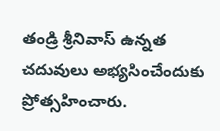తండ్రి శ్రీనివాస్ ఉన్నత చదువులు అభ్యసించేందుకు ప్రోత్సహించారు.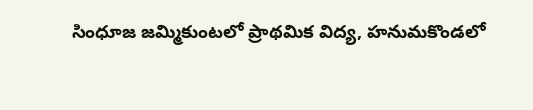సింధూజ జమ్మికుంటలో ప్రాథమిక విద్య, హనుమకొండలో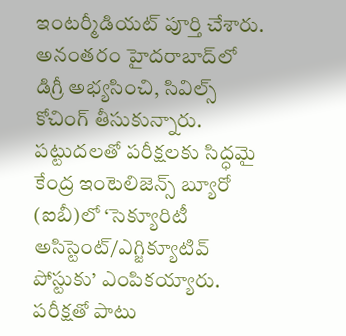ఇంటర్మీడియట్ పూర్తి చేశారు. అనంతరం హైదరాబాద్‌లో డిగ్రీ అభ్యసించి, సివిల్స్‌ కోచింగ్ తీసుకున్నారు. పట్టుదలతో పరీక్షలకు సిద్ధమై కేంద్ర ఇంటెలిజెన్స్ బ్యూరో (ఐబీ)లో ‘సెక్యూరిటీ అసిస్టెంట్/ఎగ్జిక్యూటివ్ పోస్టుకు’ ఎంపికయ్యారు. పరీక్షతో పాటు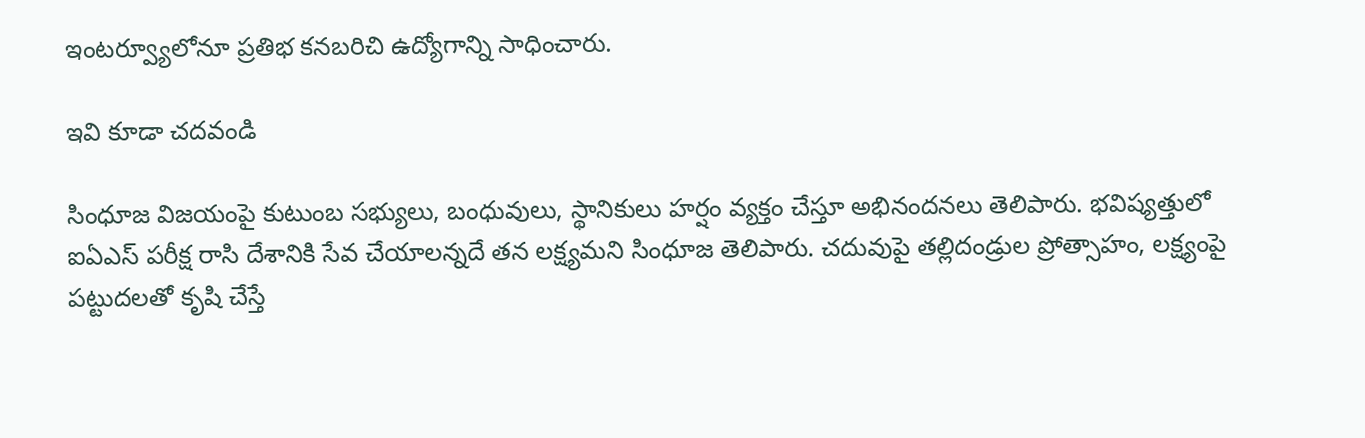ఇంటర్వ్యూలోనూ ప్రతిభ కనబరిచి ఉద్యోగాన్ని సాధించారు.

ఇవి కూడా చదవండి

సింధూజ విజయంపై కుటుంబ సభ్యులు, బంధువులు, స్థానికులు హర్షం వ్యక్తం చేస్తూ అభినందనలు తెలిపారు. భవిష్యత్తులో ఐఏఎస్‌ పరీక్ష రాసి దేశానికి సేవ చేయాలన్నదే తన లక్ష్యమని సింధూజ తెలిపారు. చదువుపై తల్లిదండ్రుల ప్రోత్సాహం, లక్ష్యంపై పట్టుదలతో కృషి చేస్తే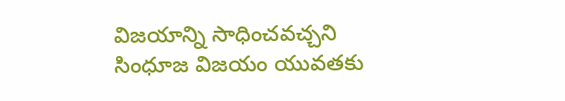విజయాన్ని సాధించవచ్చని సింధూజ విజయం యువతకు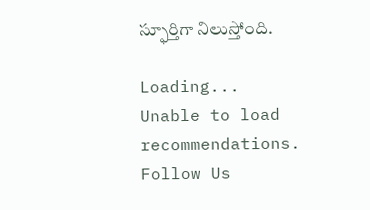స్ఫూర్తిగా నిలుస్తోంది.

Loading...
Unable to load recommendations.
Follow Us